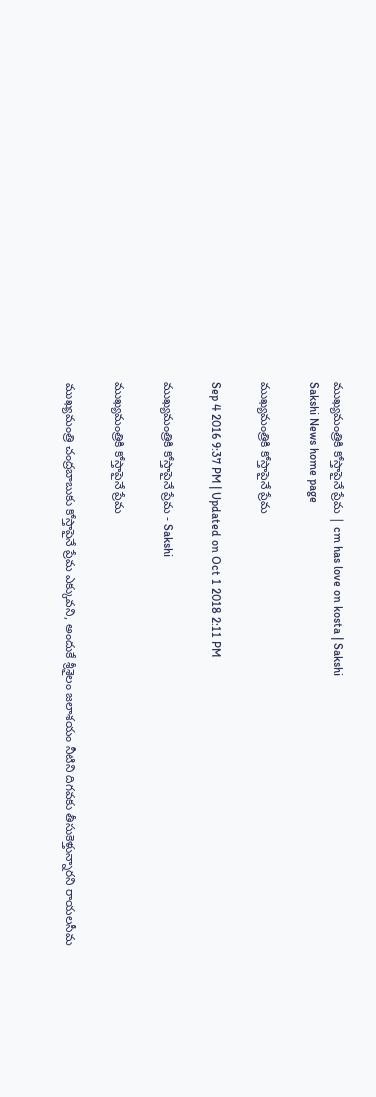ముఖ్యమంత్రికి కోస్తాపైనే ప్రేమ | cm has love on kosta | Sakshi
Sakshi News home page

ముఖ్యమంత్రికి కోస్తాపైనే ప్రేమ

Sep 4 2016 9:37 PM | Updated on Oct 1 2018 2:11 PM

ముఖ్యమంత్రికి కోస్తాపైనే ప్రేమ - Sakshi

ముఖ్యమంత్రికి కోస్తాపైనే ప్రేమ

ముఖ్యమంత్రి చంద్రబాబుకు కోస్తాపైనే ప్రేమ ఎక్కువని, అందుకే శ్రీశైలం జలాశయం నీటిని దిగవకు తీసుకెళ్తున్నారని రాయలసీమ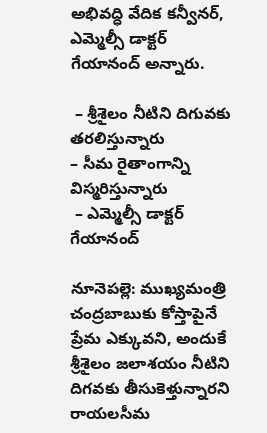అభివద్ధి వేదిక కన్వీనర్, ఎమ్మెల్సీ డాక్టర్‌ గేయానంద్‌ అన్నారు.

 – శ్రీశైలం నీటిని దిగువకు తరలిస్తున్నారు
– సీమ రైతాంగాన్ని విస్మరిస్తున్నారు
 – ఎమ్మెల్సీ డాక్టర్‌ గేయానంద్‌

నూనెపల్లె: ముఖ్యమంత్రి చంద్రబాబుకు కోస్తాపైనే ప్రేమ ఎక్కువని, అందుకే శ్రీశైలం జలాశయం నీటిని దిగవకు తీసుకెళ్తున్నారని రాయలసీమ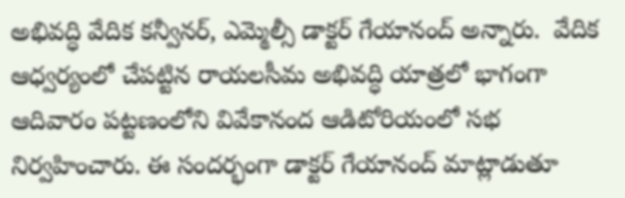అభివద్ధి వేదిక కన్వీనర్, ఎమ్మెల్సీ డాక్టర్‌ గేయానంద్‌ అన్నారు.  వేదిక ఆధ్వర్యంలో చేపట్టిన రాయలసీమ అభివద్ధి యాత్రలో భాగంగా ఆదివారం పట్టణంలోని వివేకానంద ఆడిటోరియంలో సభ నిర్వహించారు. ఈ సందర్భంగా డాక్టర్‌ గేయానంద్‌ మాట్లాడుతూ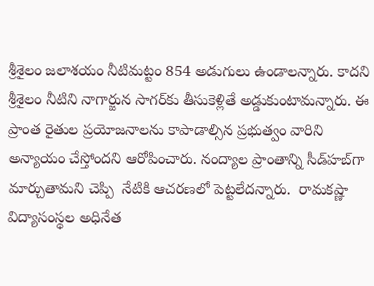శ్రీశైలం జలాశయం నీటిమట్టం 854 అడుగులు ఉండాలన్నారు. కాదని శ్రీశైలం నీటిని నాగార్జున సాగర్‌కు తీసుకెళ్లితే అడ్డుకుంటామన్నారు. ఈ ప్రాంత రైతుల ప్రయోజనాలను కాపాడాల్సిన ప్రభుత్వం వారిని అన్యాయం చేస్తోందని ఆరోపించారు. నంద్యాల ప్రాంతాన్ని సీడ్‌హబ్‌గా మార్చుతామని చెప్పి  నేటికి ఆచరణలో పెట్టలేదన్నారు.  రామకష్ణా విద్యాసంస్థల అధినేత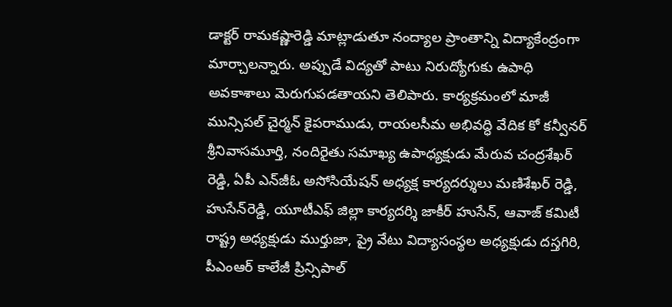డాక్టర్‌ రామకష్ణారెడ్డి మాట్లాడుతూ నంద్యాల ప్రాంతాన్ని విద్యాకేంద్రంగా మార్చాలన్నారు. అప్పుడే విద్యతో పాటు నిరుద్యోగుకు ఉపాధి అవకాశాలు మెరుగుపడతాయని తెలిపారు. కార్యక్రమంలో మాజీ మున్సిపల్‌ చైర్మన్‌ కైపరాముడు, రాయలసీమ అభివద్ధి వేదిక కో కన్వీనర్‌ శ్రీనివాసమూర్తి, నందిరైతు సమాఖ్య ఉపాధ్యక్షుడు మేరువ చంద్రశేఖర్‌ రెడ్డి, ఏపీ ఎన్‌జీఓ అసోసియేషన్‌ అధ్యక్ష కార్యదర్శులు మణిశేఖర్‌ రెడ్డి, హుసేన్‌రెడ్డి, యూటీఎఫ్‌ జిల్లా కార్యదర్శి జాకీర్‌ హుసేన్, ఆవాజ్‌ కమిటీ రాష్ట్ర అధ్యక్షుడు ముర్తుజా, ప్రై వేటు విద్యాసంస్థల అధ్యక్షుడు దస్తగిరి, పీఎంఆర్‌ కాలేజీ ప్రిన్సిపాల్‌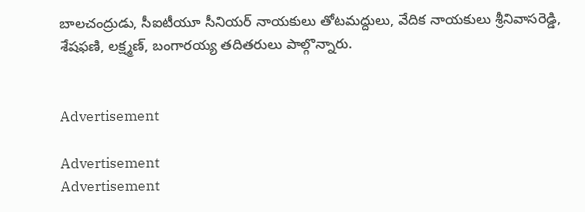బాలచంద్రుడు, సీఐటీయూ సీనియర్‌ నాయకులు తోటమద్దులు, వేదిక నాయకులు శ్రీనివాసరెడ్డి, శేషఫణి, లక్ష్మణ్, బంగారయ్య తదితరులు పాల్గొన్నారు.


Advertisement

Advertisement
Advertisement